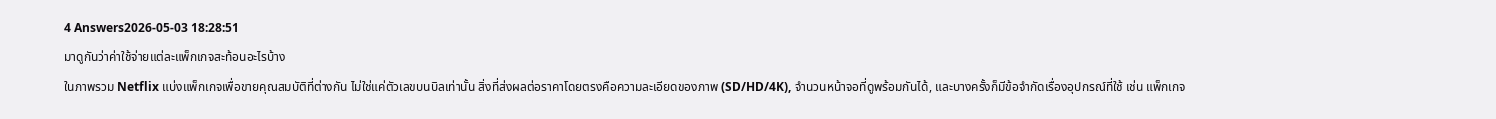4 Answers2026-05-03 18:28:51
มาดูกันว่าค่าใช้จ่ายแต่ละแพ็กเกจสะท้อนอะไรบ้าง
ในภาพรวม Netflix แบ่งแพ็กเกจเพื่อขายคุณสมบัติที่ต่างกัน ไม่ใช่แค่ตัวเลขบนบิลเท่านั้น สิ่งที่ส่งผลต่อราคาโดยตรงคือความละเอียดของภาพ (SD/HD/4K), จำนวนหน้าจอที่ดูพร้อมกันได้, และบางครั้งก็มีข้อจำกัดเรื่องอุปกรณ์ที่ใช้ เช่น แพ็กเกจ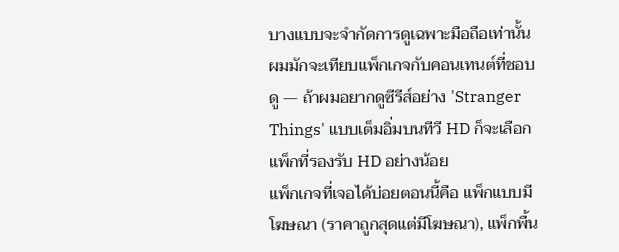บางแบบจะจำกัดการดูเฉพาะมือถือเท่านั้น ผมมักจะเทียบแพ็กเกจกับคอนเทนต์ที่ชอบดู — ถ้าผมอยากดูซีรีส์อย่าง 'Stranger Things' แบบเต็มอิ่มบนทีวี HD ก็จะเลือกแพ็กที่รองรับ HD อย่างน้อย
แพ็กเกจที่เจอได้บ่อยตอนนี้คือ แพ็กแบบมีโฆษณา (ราคาถูกสุดแต่มีโฆษณา), แพ็กพื้น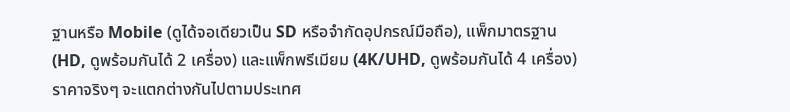ฐานหรือ Mobile (ดูได้จอเดียวเป็น SD หรือจำกัดอุปกรณ์มือถือ), แพ็กมาตรฐาน (HD, ดูพร้อมกันได้ 2 เครื่อง) และแพ็กพรีเมียม (4K/UHD, ดูพร้อมกันได้ 4 เครื่อง) ราคาจริงๆ จะแตกต่างกันไปตามประเทศ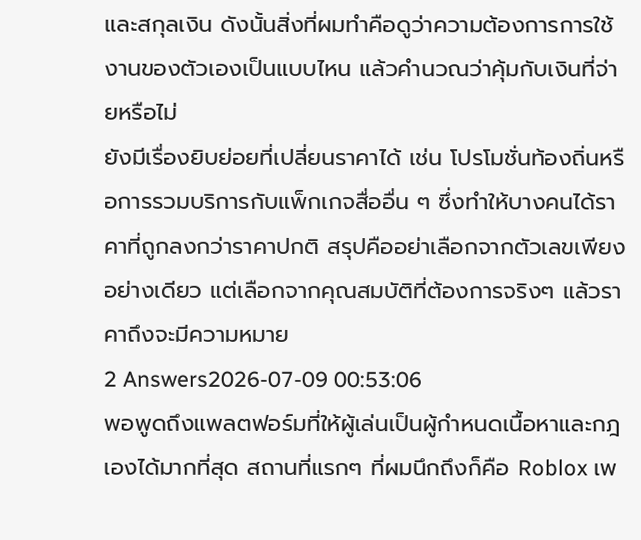และสกุลเงิน ดังนั้นสิ่งที่ผมทำคือดูว่าความต้องการการใช้งานของตัวเองเป็นแบบไหน แล้วคำนวณว่าคุ้มกับเงินที่จ่ายหรือไม่
ยังมีเรื่องยิบย่อยที่เปลี่ยนราคาได้ เช่น โปรโมชั่นท้องถิ่นหรือการรวมบริการกับแพ็กเกจสื่ออื่น ๆ ซึ่งทำให้บางคนได้ราคาที่ถูกลงกว่าราคาปกติ สรุปคืออย่าเลือกจากตัวเลขเพียงอย่างเดียว แต่เลือกจากคุณสมบัติที่ต้องการจริงๆ แล้วราคาถึงจะมีความหมาย
2 Answers2026-07-09 00:53:06
พอพูดถึงแพลตฟอร์มที่ให้ผู้เล่นเป็นผู้กำหนดเนื้อหาและกฎเองได้มากที่สุด สถานที่แรกๆ ที่ผมนึกถึงก็คือ Roblox เพ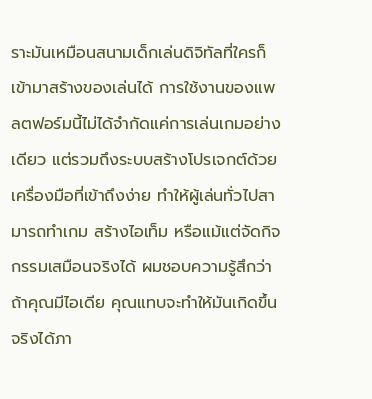ราะมันเหมือนสนามเด็กเล่นดิจิทัลที่ใครก็เข้ามาสร้างของเล่นได้ การใช้งานของแพลตฟอร์มนี้ไม่ได้จำกัดแค่การเล่นเกมอย่างเดียว แต่รวมถึงระบบสร้างโปรเจกต์ด้วยเครื่องมือที่เข้าถึงง่าย ทำให้ผู้เล่นทั่วไปสามารถทำเกม สร้างไอเท็ม หรือแม้แต่จัดกิจกรรมเสมือนจริงได้ ผมชอบความรู้สึกว่าถ้าคุณมีไอเดีย คุณแทบจะทำให้มันเกิดขึ้นจริงได้ภา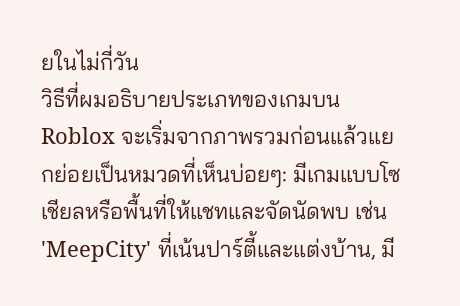ยในไม่กี่วัน
วิธีที่ผมอธิบายประเภทของเกมบน Roblox จะเริ่มจากภาพรวมก่อนแล้วแยกย่อยเป็นหมวดที่เห็นบ่อยๆ: มีเกมแบบโซเชียลหรือพื้นที่ให้แชทและจัดนัดพบ เช่น 'MeepCity' ที่เน้นปาร์ตี้และแต่งบ้าน, มี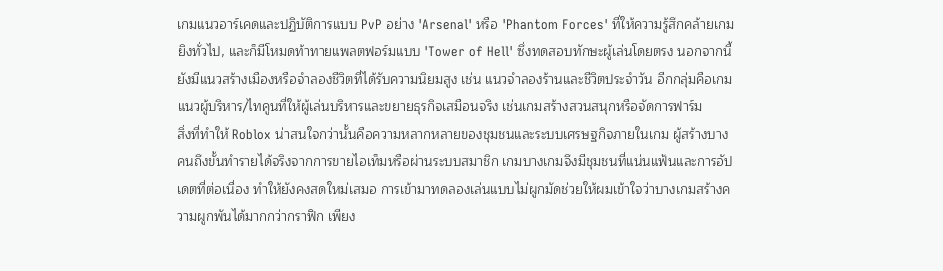เกมแนวอาร์เคดและปฏิบัติการแบบ PvP อย่าง 'Arsenal' หรือ 'Phantom Forces' ที่ให้ความรู้สึกคล้ายเกมยิงทั่วไป, และก็มีโหมดท้าทายแพลตฟอร์มแบบ 'Tower of Hell' ซึ่งทดสอบทักษะผู้เล่นโดยตรง นอกจากนี้ยังมีแนวสร้างเมืองหรือจำลองชีวิตที่ได้รับความนิยมสูง เช่น แนวจำลองร้านและชีวิตประจำวัน อีกกลุ่มคือเกมแนวผู้บริหาร/ไทคูนที่ให้ผู้เล่นบริหารและขยายธุรกิจเสมือนจริง เช่นเกมสร้างสวนสนุกหรือจัดการฟาร์ม
สิ่งที่ทำให้ Roblox น่าสนใจกว่านั้นคือความหลากหลายของชุมชนและระบบเศรษฐกิจภายในเกม ผู้สร้างบางคนถึงขั้นทำรายได้จริงจากการขายไอเท็มหรือผ่านระบบสมาชิก เกมบางเกมจึงมีชุมชนที่แน่นแฟ้นและการอัปเดตที่ต่อเนื่อง ทำให้ยังคงสดใหม่เสมอ การเข้ามาทดลองเล่นแบบไม่ผูกมัดช่วยให้ผมเข้าใจว่าบางเกมสร้างความผูกพันได้มากกว่ากราฟิก เพียง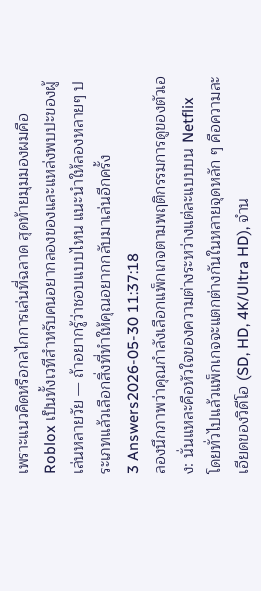เพราะแนวคิดหรือกลไกการเล่นที่ฉลาด สุดท้ายมุมมองผมคือ Roblox เป็นทั้งเวทีสำหรับคนอยากลองของและแหล่งพบปะของผู้เล่นหลายวัย — ถ้าอยากรู้ว่าชอบแบบไหน แนะนำให้ลองหลายๆ ประเภทแล้วเลือกสิ่งที่ทำให้คุณอยากกลับมาเล่นอีกครั้ง
3 Answers2026-05-30 11:37:18
ลองนึกภาพว่าคุณกำลังเลือกแพ็กเกจตามพฤติกรรมการดูของตัวเอง: นั่นแหละคือหัวใจของความต่างระหว่างแต่ละแบบบน Netflix
โดยทั่วไปแล้วแพ็กเกจจะแตกต่างกันในหลายจุดหลัก ๆ คือความละเอียดของวิดีโอ (SD, HD, 4K/Ultra HD), จำน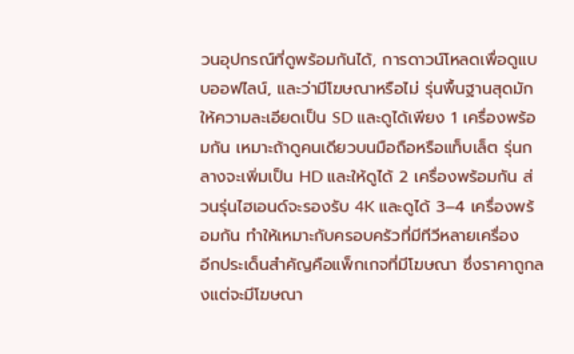วนอุปกรณ์ที่ดูพร้อมกันได้, การดาวน์โหลดเพื่อดูแบบออฟไลน์, และว่ามีโฆษณาหรือไม่ รุ่นพื้นฐานสุดมักให้ความละเอียดเป็น SD และดูได้เพียง 1 เครื่องพร้อมกัน เหมาะถ้าดูคนเดียวบนมือถือหรือแท็บเล็ต รุ่นกลางจะเพิ่มเป็น HD และให้ดูได้ 2 เครื่องพร้อมกัน ส่วนรุ่นไฮเอนด์จะรองรับ 4K และดูได้ 3–4 เครื่องพร้อมกัน ทำให้เหมาะกับครอบครัวที่มีทีวีหลายเครื่อง
อีกประเด็นสำคัญคือแพ็กเกจที่มีโฆษณา ซึ่งราคาถูกลงแต่จะมีโฆษณา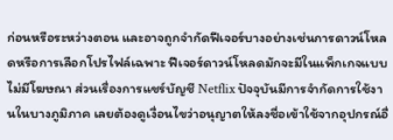ก่อนหรือระหว่างตอน และอาจถูกจำกัดฟีเจอร์บางอย่างเช่นการดาวน์โหลดหรือการเลือกโปรไฟล์เฉพาะ ฟีเจอร์ดาวน์โหลดมักจะมีในแพ็กเกจแบบไม่มีโฆษณา ส่วนเรื่องการแชร์บัญชี Netflix ปัจจุบันมีการจำกัดการใช้งานในบางภูมิภาค เลยต้องดูเงื่อนไขว่าอนุญาตให้ลงชื่อเข้าใช้จากอุปกรณ์อื่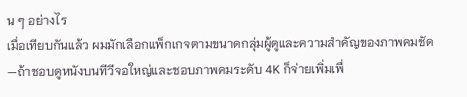น ๆ อย่างไร
เมื่อเทียบกันแล้ว ผมมักเลือกแพ็กเกจตามขนาดกลุ่มผู้ดูและความสำคัญของภาพคมชัด—ถ้าชอบดูหนังบนทีวีจอใหญ่และชอบภาพคมระดับ 4K ก็จ่ายเพิ่มเพื่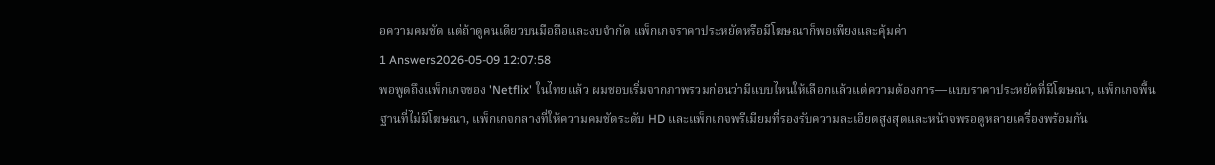อความคมชัด แต่ถ้าดูคนเดียวบนมือถือและงบจำกัด แพ็กเกจราคาประหยัดหรือมีโฆษณาก็พอเพียงและคุ้มค่า
1 Answers2026-05-09 12:07:58
พอพูดถึงแพ็กเกจของ 'Netflix' ในไทยแล้ว ผมชอบเริ่มจากภาพรวมก่อนว่ามีแบบไหนให้เลือกแล้วแต่ความต้องการ—แบบราคาประหยัดที่มีโฆษณา, แพ็กเกจพื้นฐานที่ไม่มีโฆษณา, แพ็กเกจกลางที่ให้ความคมชัดระดับ HD และแพ็กเกจพรีเมียมที่รองรับความละเอียดสูงสุดและหน้าจพรอดูหลายเครื่องพร้อมกัน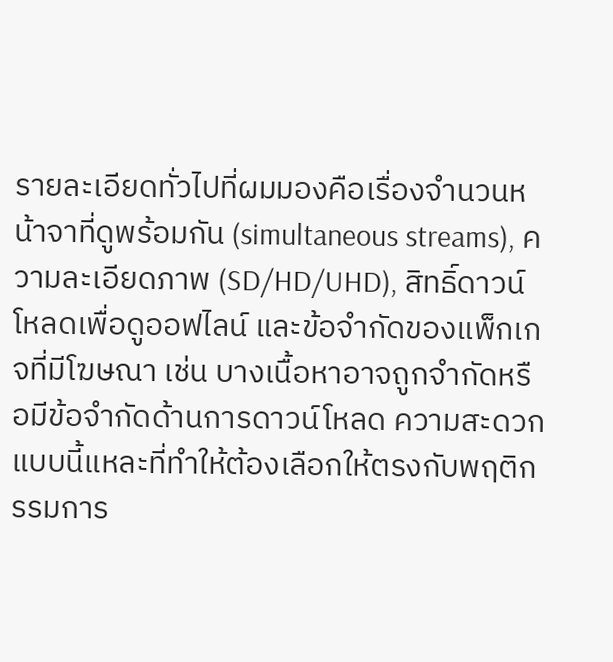รายละเอียดทั่วไปที่ผมมองคือเรื่องจำนวนหน้าจาที่ดูพร้อมกัน (simultaneous streams), ความละเอียดภาพ (SD/HD/UHD), สิทธิ์ดาวน์โหลดเพื่อดูออฟไลน์ และข้อจำกัดของแพ็กเกจที่มีโฆษณา เช่น บางเนื้อหาอาจถูกจำกัดหรือมีข้อจำกัดด้านการดาวน์โหลด ความสะดวกแบบนี้แหละที่ทำให้ต้องเลือกให้ตรงกับพฤติกรรมการ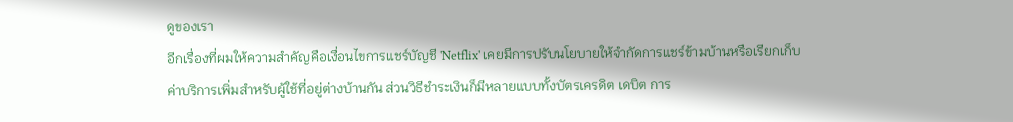ดูของเรา
อีกเรื่องที่ผมให้ความสำคัญคือเงื่อนไขการแชร์บัญชี 'Netflix' เคยมีการปรับนโยบายให้จำกัดการแชร์ข้ามบ้านหรือเรียกเก็บค่าบริการเพิ่มสำหรับผู้ใช้ที่อยู่ต่างบ้านกัน ส่วนวิธีชำระเงินก็มีหลายแบบทั้งบัตรเครดิต เดบิต การ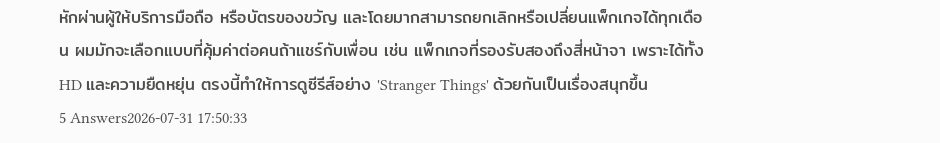หักผ่านผู้ให้บริการมือถือ หรือบัตรของขวัญ และโดยมากสามารถยกเลิกหรือเปลี่ยนแพ็กเกจได้ทุกเดือน ผมมักจะเลือกแบบที่คุ้มค่าต่อคนถ้าแชร์กับเพื่อน เช่น แพ็กเกจที่รองรับสองถึงสี่หน้าจา เพราะได้ทั้ง HD และความยืดหยุ่น ตรงนี้ทำให้การดูซีรีส์อย่าง 'Stranger Things' ด้วยกันเป็นเรื่องสนุกขึ้น
5 Answers2026-07-31 17:50:33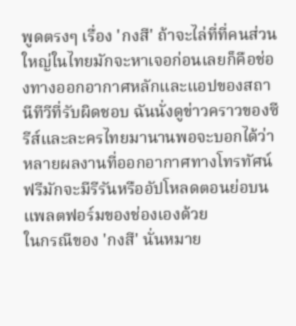พูดตรงๆ เรื่อง 'กงสี' ถ้าจะไล่ที่ที่คนส่วนใหญ่ในไทยมักจะหาเจอก่อนเลยก็คือช่องทางออกอากาศหลักและแอปของสถานีทีวีที่รับผิดชอบ ฉันนั่งดูข่าวคราวของซีรีส์และละครไทยมานานพอจะบอกได้ว่าหลายผลงานที่ออกอากาศทางโทรทัศน์ฟรีมักจะมีรีรันหรืออัปโหลดตอนย่อบนแพลตฟอร์มของช่องเองด้วย
ในกรณีของ 'กงสี' นั่นหมาย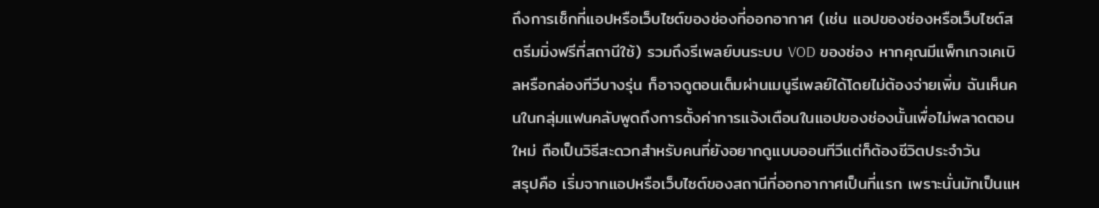ถึงการเช็กที่แอปหรือเว็บไซต์ของช่องที่ออกอากาศ (เช่น แอปของช่องหรือเว็บไซต์สตรีมมิ่งฟรีที่สถานีใช้) รวมถึงรีเพลย์บนระบบ VOD ของช่อง หากคุณมีแพ็กเกจเคเบิลหรือกล่องทีวีบางรุ่น ก็อาจดูตอนเต็มผ่านเมนูรีเพลย์ได้โดยไม่ต้องจ่ายเพิ่ม ฉันเห็นคนในกลุ่มแฟนคลับพูดถึงการตั้งค่าการแจ้งเตือนในแอปของช่องนั้นเพื่อไม่พลาดตอนใหม่ ถือเป็นวิธีสะดวกสำหรับคนที่ยังอยากดูแบบออนทีวีแต่ก็ต้องชีวิตประจำวัน
สรุปคือ เริ่มจากแอปหรือเว็บไซต์ของสถานีที่ออกอากาศเป็นที่แรก เพราะนั่นมักเป็นแห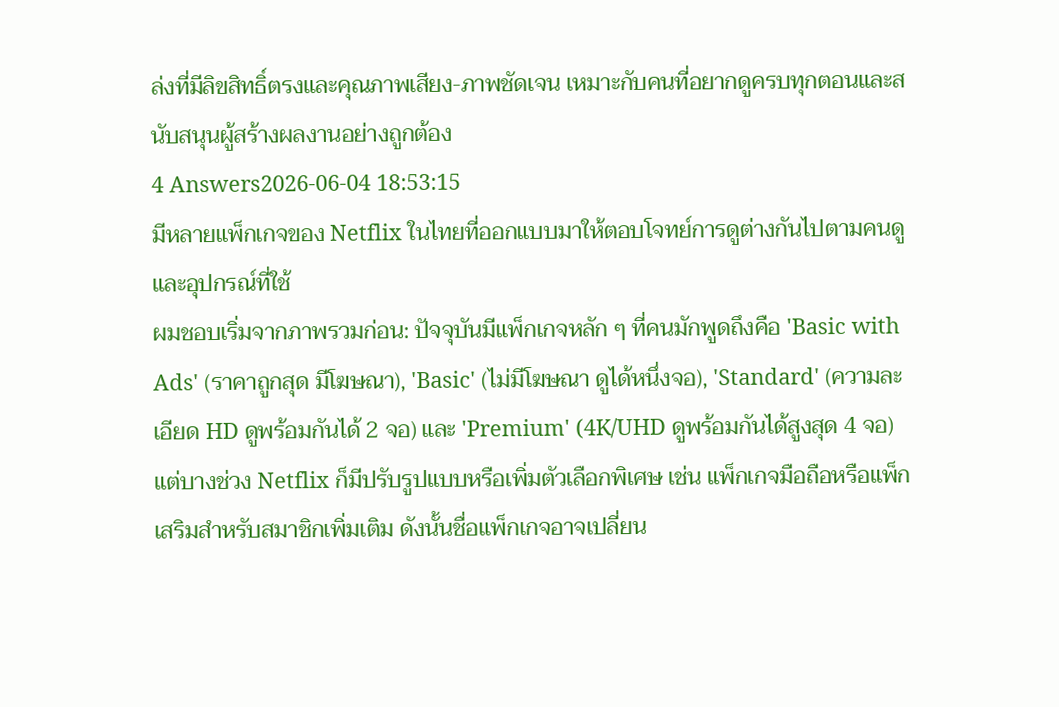ล่งที่มีลิขสิทธิ์ตรงและคุณภาพเสียง-ภาพชัดเจน เหมาะกับคนที่อยากดูครบทุกตอนและสนับสนุนผู้สร้างผลงานอย่างถูกต้อง
4 Answers2026-06-04 18:53:15
มีหลายแพ็กเกจของ Netflix ในไทยที่ออกแบบมาให้ตอบโจทย์การดูต่างกันไปตามคนดูและอุปกรณ์ที่ใช้
ผมชอบเริ่มจากภาพรวมก่อน: ปัจจุบันมีแพ็กเกจหลัก ๆ ที่คนมักพูดถึงคือ 'Basic with Ads' (ราคาถูกสุด มีโฆษณา), 'Basic' (ไม่มีโฆษณา ดูได้หนึ่งจอ), 'Standard' (ความละเอียด HD ดูพร้อมกันได้ 2 จอ) และ 'Premium' (4K/UHD ดูพร้อมกันได้สูงสุด 4 จอ) แต่บางช่วง Netflix ก็มีปรับรูปแบบหรือเพิ่มตัวเลือกพิเศษ เช่น แพ็กเกจมือถือหรือแพ็กเสริมสำหรับสมาชิกเพิ่มเติม ดังนั้นชื่อแพ็กเกจอาจเปลี่ยน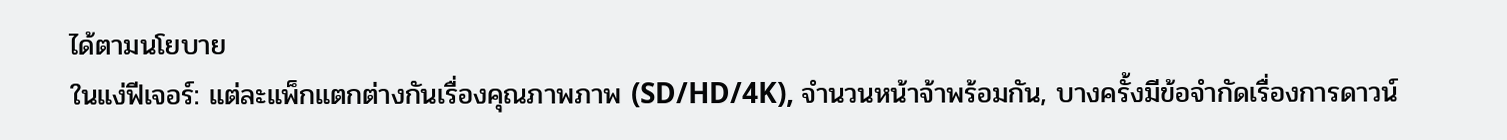ได้ตามนโยบาย
ในแง่ฟีเจอร์: แต่ละแพ็กแตกต่างกันเรื่องคุณภาพภาพ (SD/HD/4K), จำนวนหน้าจ้าพร้อมกัน, บางครั้งมีข้อจำกัดเรื่องการดาวน์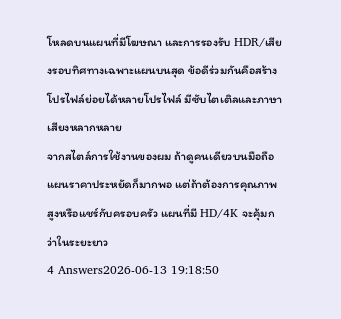โหลดบนแผนที่มีโฆษณา และการรองรับ HDR/เสียงรอบทิศทางเฉพาะแผนบนสุด ข้อดีร่วมกันคือสร้างโปรไฟล์ย่อยได้หลายโปรไฟล์ มีซับไตเติลและภาษาเสียงหลากหลาย
จากสไตล์การใช้งานของผม ถ้าดูคนเดียวบนมือถือแผนราคาประหยัดก็มากพอ แต่ถ้าต้องการคุณภาพสูงหรือแชร์กับครอบครัว แผนที่มี HD/4K จะคุ้มกว่าในระยะยาว
4 Answers2026-06-13 19:18:50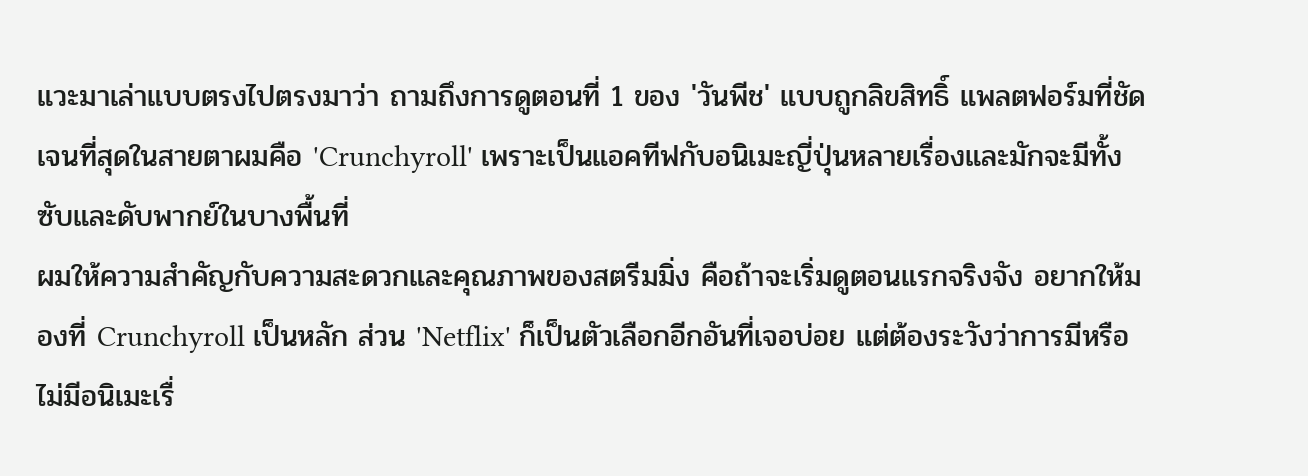แวะมาเล่าแบบตรงไปตรงมาว่า ถามถึงการดูตอนที่ 1 ของ 'วันพีช' แบบถูกลิขสิทธิ์ แพลตฟอร์มที่ชัดเจนที่สุดในสายตาผมคือ 'Crunchyroll' เพราะเป็นแอคทีฟกับอนิเมะญี่ปุ่นหลายเรื่องและมักจะมีทั้งซับและดับพากย์ในบางพื้นที่
ผมให้ความสำคัญกับความสะดวกและคุณภาพของสตรีมมิ่ง คือถ้าจะเริ่มดูตอนแรกจริงจัง อยากให้มองที่ Crunchyroll เป็นหลัก ส่วน 'Netflix' ก็เป็นตัวเลือกอีกอันที่เจอบ่อย แต่ต้องระวังว่าการมีหรือไม่มีอนิเมะเรื่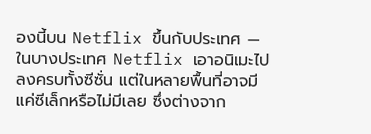องนี้บน Netflix ขึ้นกับประเทศ — ในบางประเทศ Netflix เอาอนิเมะไปลงครบทั้งซีซั่น แต่ในหลายพื้นที่อาจมีแค่ซีเล็กหรือไม่มีเลย ซึ่งต่างจาก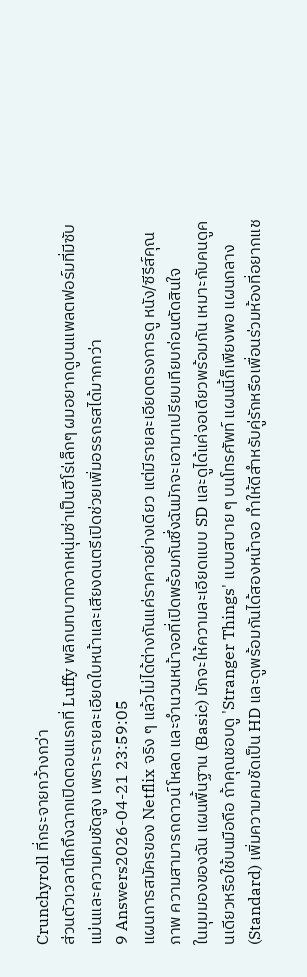Crunchyroll ที่กระจายกว้างกว่า
ส่วนตัวเวลานึกถึงฉากเปิดตอนแรกที่ Luffy พลิกบทบาทจากหนุ่มซ่าเป็นฮีโร่เล็กๆ ผมอยากดูบนแพลตฟอร์มที่มีซับแม่นและความคมชัดสูง เพราะรายละเอียดใบหน้าและเสียงดนตรีเปิดช่วยเพิ่มอรรถรสได้มากกว่า
9 Answers2026-04-21 23:59:05
แผนการสมัครของ Netflix จริง ๆ แล้วไม่ได้ต่างกันแค่ราคาอย่างเดียว แต่มีรายละเอียดตรงการดู หนัง/ซีรีส์คุณภาพ ความสามารถดาวน์โหลด และจำนวนหน้าจอที่เปิดพร้อมกันซึ่งฉันมักจะเอามาเปรียบเทียบก่อนตัดสินใจ
ในมุมมองของฉัน แผนพื้นฐาน (Basic) มักจะให้ความละเอียดแบบ SD และดูได้แค่จอเดียวพร้อมกัน เหมาะกับคนดูคนเดียวหรือใช้บนมือถือ ถ้าคุณชอบดู 'Stranger Things' แบบสบาย ๆ บนโทรศัพท์ แผนนี้ก็เพียงพอ แผนกลาง (Standard) เพิ่มความคมชัดเป็น HD และดูพร้อมกันได้สองหน้าจอ ทำให้ดีสำหรับคู่รักหรือเพื่อนร่วมห้องที่อยากแช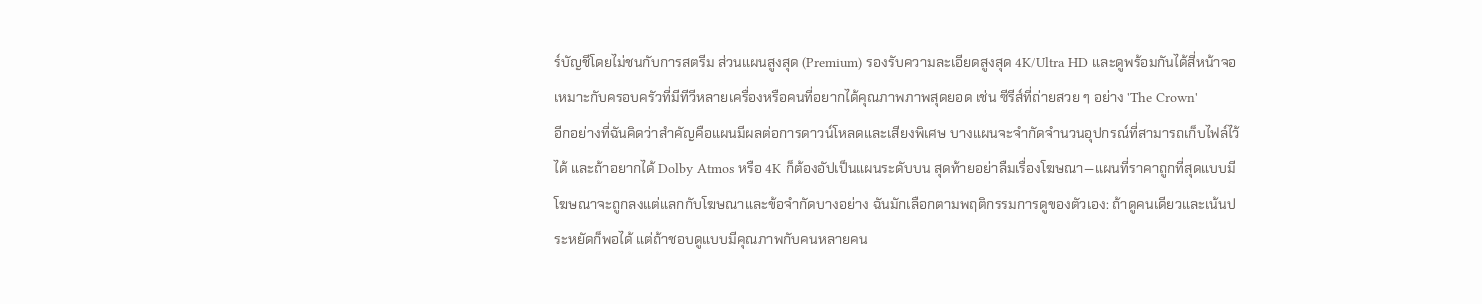ร์บัญชีโดยไม่ชนกับการสตรีม ส่วนแผนสูงสุด (Premium) รองรับความละเอียดสูงสุด 4K/Ultra HD และดูพร้อมกันได้สี่หน้าจอ เหมาะกับครอบครัวที่มีทีวีหลายเครื่องหรือคนที่อยากได้คุณภาพภาพสุดยอด เช่น ซีรีส์ที่ถ่ายสวย ๆ อย่าง 'The Crown'
อีกอย่างที่ฉันคิดว่าสำคัญคือแผนมีผลต่อการดาวน์โหลดและเสียงพิเศษ บางแผนจะจำกัดจำนวนอุปกรณ์ที่สามารถเก็บไฟล์ไว้ได้ และถ้าอยากได้ Dolby Atmos หรือ 4K ก็ต้องอัปเป็นแผนระดับบน สุดท้ายอย่าลืมเรื่องโฆษณา—แผนที่ราคาถูกที่สุดแบบมีโฆษณาจะถูกลงแต่แลกกับโฆษณาและข้อจำกัดบางอย่าง ฉันมักเลือกตามพฤติกรรมการดูของตัวเอง: ถ้าดูคนเดียวและเน้นประหยัดก็พอได้ แต่ถ้าชอบดูแบบมีคุณภาพกับคนหลายคน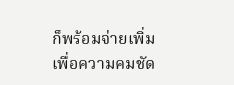ก็พร้อมจ่ายเพิ่มเพื่อความคมชัด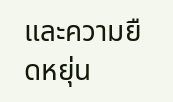และความยืดหยุ่น